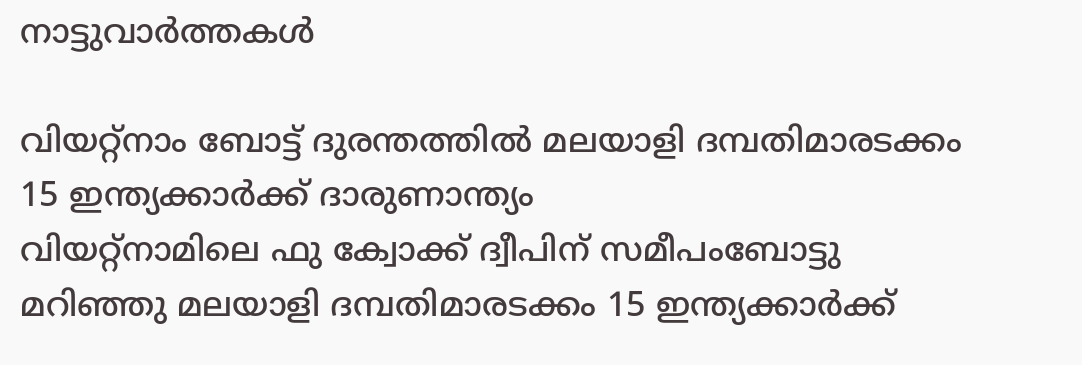നാട്ടുവാര്‍ത്തകള്‍

വിയറ്റ്നാം ബോട്ട് ദുരന്തത്തില്‍ മലയാളി ദമ്പതിമാരടക്കം 15 ഇന്ത്യക്കാര്‍ക്ക് ദാരുണാന്ത്യം
വിയറ്റ്നാമിലെ ഫു ക്വോക്ക് ദ്വീപിന് സമീപംബോട്ടു മറിഞ്ഞു മലയാളി ദമ്പതിമാരടക്കം 15 ഇന്ത്യക്കാര്‍ക്ക്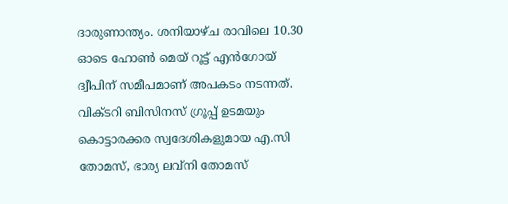ദാരുണാന്ത്യം. ശനിയാഴ്ച രാവിലെ 10.30 ഓടെ ഹോണ്‍ മെയ് റൂട്ട് എന്‍ഗോയ് ദ്വീപിന് സമീപമാണ് അപകടം നടന്നത്. വിക്ടറി ബിസിനസ് ഗ്രൂപ്പ് ഉടമയും കൊട്ടാരക്കര സ്വദേശികളുമായ എ.സി തോമസ്, ഭാര്യ ലവ്‌നി തോമസ്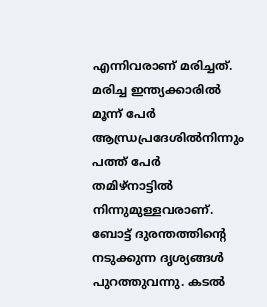എന്നിവരാണ് മരിച്ചത്. മരിച്ച ഇന്ത്യക്കാരില്‍ മൂന്ന് പേര്‍ ആന്ധ്രപ്രദേശില്‍നിന്നും പത്ത് പേര്‍ തമിഴ്‌നാട്ടില്‍ നിന്നുമുള്ളവരാണ്. ബോട്ട് ദുരന്തത്തിന്റെ നടുക്കുന്ന ദൃശ്യങ്ങള്‍ പുറത്തുവന്നു. കടല്‍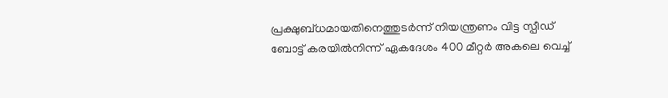പ്രക്ഷുബ്ധമായതിനെത്തുടര്‍ന്ന് നിയന്ത്രണം വിട്ട സ്പീഡ് ബോട്ട് കരയില്‍നിന്ന് ഏകദേശം 400 മീറ്റര്‍ അകലെ വെച്ച്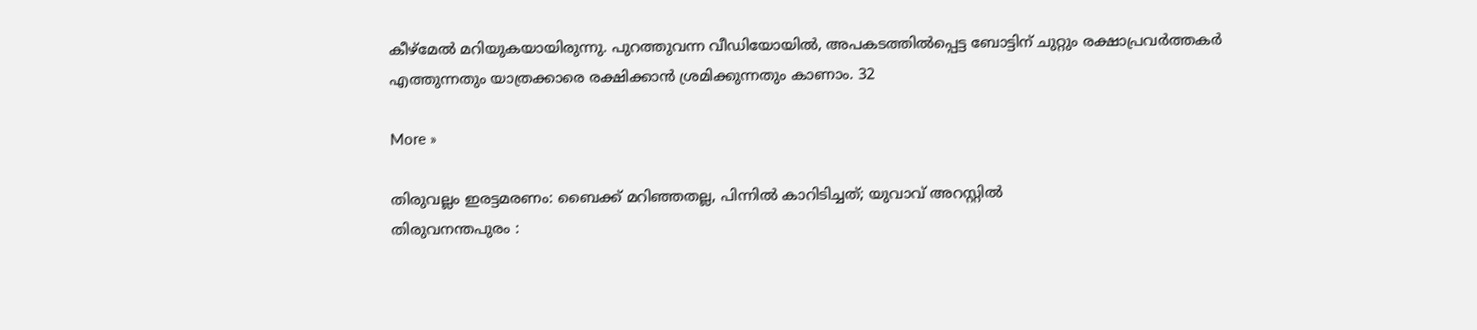കീഴ്മേല്‍ മറിയുകയായിരുന്നു. പുറത്തുവന്ന വീഡിയോയില്‍, അപകടത്തില്‍പ്പെട്ട ബോട്ടിന് ചുറ്റും രക്ഷാപ്രവര്‍ത്തകര്‍ എത്തുന്നതും യാത്രക്കാരെ രക്ഷിക്കാന്‍ ശ്രമിക്കുന്നതും കാണാം. 32

More »

തിരുവല്ലം ഇരട്ടമരണം: ബൈക്ക് മറിഞ്ഞതല്ല, പിന്നില്‍ കാറിടിച്ചത്; യുവാവ് അറസ്റ്റില്‍
തിരുവനന്തപുരം :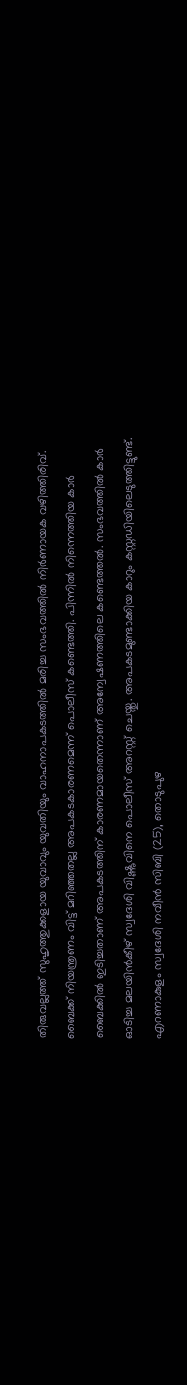തിരുവല്ലത്ത് സുഹൃത്തുക്കളായ യുവാവും യുവതിയും വാഹനാപകടത്തില്‍ മരിച്ച സംഭവത്തില്‍ നിര്‍ണായക വഴിത്തിരിവ്. ബൈക്ക് നിയന്ത്രണം വിട്ട് മറിഞ്ഞതല്ല അപകടകാരണമെന്ന് പൊലീസ് കണ്ടെത്തി. പിന്നില്‍ നിന്നെത്തിയ കാര്‍ ബൈക്കില്‍ ഇടിച്ചതാണ് അപകടത്തിന് കാരണമായതെന്നാണ് അന്വേഷണത്തിലെ കണ്ടെത്തല്‍. സംഭവത്തില്‍ കാര്‍ ഓടിച്ച മലയിന്‍കീഴ് സ്വദേശി വിഷ്ണുവിനെ പൊലീസ് അറസ്റ്റ് ചെയ്തു. അപകടമുണ്ടാക്കിയ കാറും കസ്റ്റഡിയിലെടുത്തിട്ടുണ്ട്. എറണാകുളം സ്വദേശി നവീന്‍ സിബി (25), തൊടുപുഴ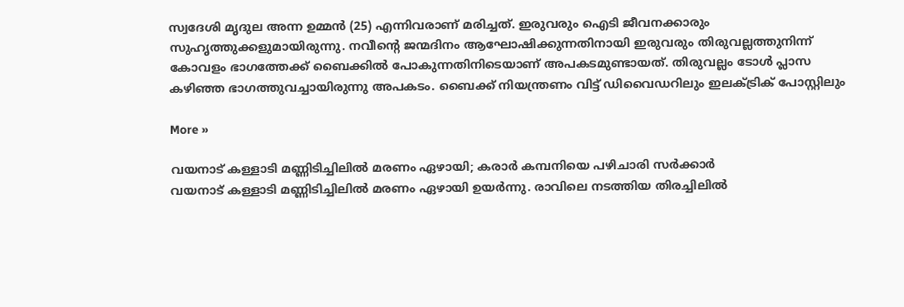സ്വദേശി മൃദുല അന്ന ഉമ്മന്‍ (25) എന്നിവരാണ് മരിച്ചത്. ഇരുവരും ഐടി ജീവനക്കാരും സുഹൃത്തുക്കളുമായിരുന്നു. നവീന്റെ ജന്മദിനം ആഘോഷിക്കുന്നതിനായി ഇരുവരും തിരുവല്ലത്തുനിന്ന് കോവളം ഭാഗത്തേക്ക് ബൈക്കില്‍ പോകുന്നതിനിടെയാണ് അപകടമുണ്ടായത്. തിരുവല്ലം ടോള്‍ പ്ലാസ കഴിഞ്ഞ ഭാഗത്തുവച്ചായിരുന്നു അപകടം. ബൈക്ക് നിയന്ത്രണം വിട്ട് ഡിവൈഡറിലും ഇലക്ട്രിക് പോസ്റ്റിലും

More »

വയനാട് കള്ളാടി മണ്ണിടിച്ചിലില്‍ മരണം ഏഴായി; കരാര്‍ കമ്പനിയെ പഴിചാരി സര്‍ക്കാര്‍
വയനാട് കള്ളാടി മണ്ണിടിച്ചിലില്‍ മരണം ഏഴായി ഉയര്‍ന്നു. രാവിലെ നടത്തിയ തിരച്ചിലില്‍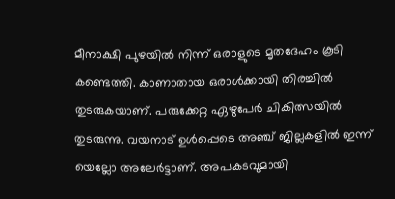മീനാക്ഷി പുഴയില്‍ നിന്ന് ഒരാളുടെ മൃതദേഹം കൂടി കണ്ടെത്തി. കാണാതായ ഒരാള്‍ക്കായി തിരച്ചില്‍ തുടരുകയാണ്. പരുക്കേറ്റ ഏഴുപേര്‍ ചികിത്സയില്‍ തുടരുന്നു. വയനാട് ഉള്‍പ്പെടെ അഞ്ച് ജില്ലകളില്‍ ഇന്ന് യെല്ലോ അലേര്‍ട്ടാണ്. അപകടവുമായി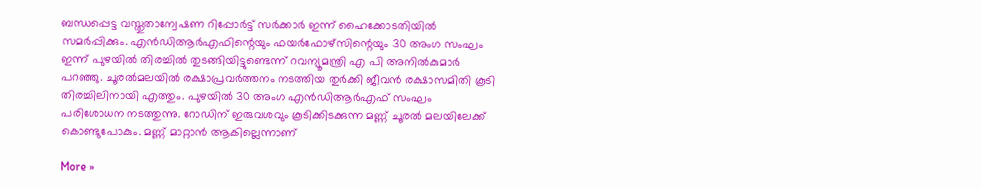ബന്ധപ്പെട്ട വസ്തുതാന്വേഷണ റിപ്പോര്‍ട്ട് സര്‍ക്കാര്‍ ഇന്ന് ഹൈക്കോടതിയില്‍ സമര്‍പ്പിക്കും. എന്‍ഡിആര്‍എഫിന്റെയും ഫയര്‍ഫോഴ്സിന്റെയും 30 അംഗ സംഘം ഇന്ന് പുഴയില്‍ തിരച്ചില്‍ തുടങ്ങിയിട്ടുണ്ടെന്ന് റവന്യൂമന്ത്രി എ പി അനില്‍കുമാര്‍ പറഞ്ഞു. ചൂരല്‍മലയില്‍ രക്ഷാപ്രവര്‍ത്തനം നടത്തിയ തുര്‍ക്കി ജീവന്‍ രക്ഷാസമിതി കൂടി തിരച്ചിലിനായി എത്തും. പുഴയില്‍ 30 അംഗ എന്‍ഡിആര്‍എഫ് സംഘം പരിശോധന നടത്തുന്നു. റോഡിന് ഇരുവശവും കൂടിക്കിടക്കുന്ന മണ്ണ് ചൂരല്‍ മലയിലേക്ക് കൊണ്ടുപോകും. മണ്ണ് മാറ്റാന്‍ ആകില്ലെന്നാണ്

More »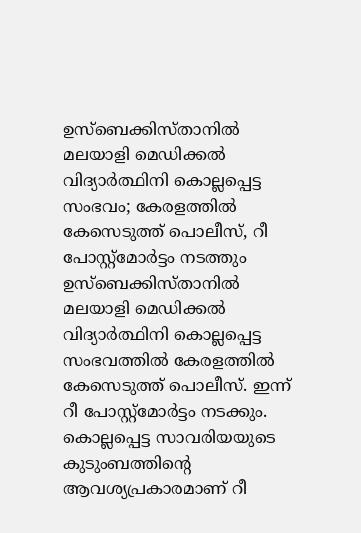ഉസ്ബെക്കിസ്താനില്‍ മലയാളി മെഡിക്കല്‍ വിദ്യാര്‍ത്ഥിനി കൊല്ലപ്പെട്ട സംഭവം; കേരളത്തില്‍ കേസെടുത്ത് പൊലീസ്, റീ പോസ്റ്റ്‌മോര്‍ട്ടം നടത്തും
ഉസ്ബെക്കിസ്താനില്‍ മലയാളി മെഡിക്കല്‍ വിദ്യാര്‍ത്ഥിനി കൊല്ലപ്പെട്ട സംഭവത്തില്‍ കേരളത്തില്‍ കേസെടുത്ത് പൊലീസ്. ഇന്ന് റീ പോസ്റ്റ്മോര്‍ട്ടം നടക്കും. കൊല്ലപ്പെട്ട സാവരിയയുടെ കുടുംബത്തിന്റെ ആവശ്യപ്രകാരമാണ് റീ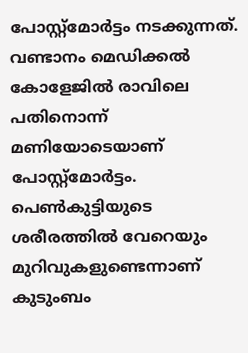പോസ്റ്റ്മോര്‍ട്ടം നടക്കുന്നത്. വണ്ടാനം മെഡിക്കല്‍ കോളേജില്‍ രാവിലെ പതിനൊന്ന് മണിയോടെയാണ് പോസ്റ്റ്മോര്‍ട്ടം. പെണ്‍കുട്ടിയുടെ ശരീരത്തില്‍ വേറെയും മുറിവുകളുണ്ടെന്നാണ് കുടുംബം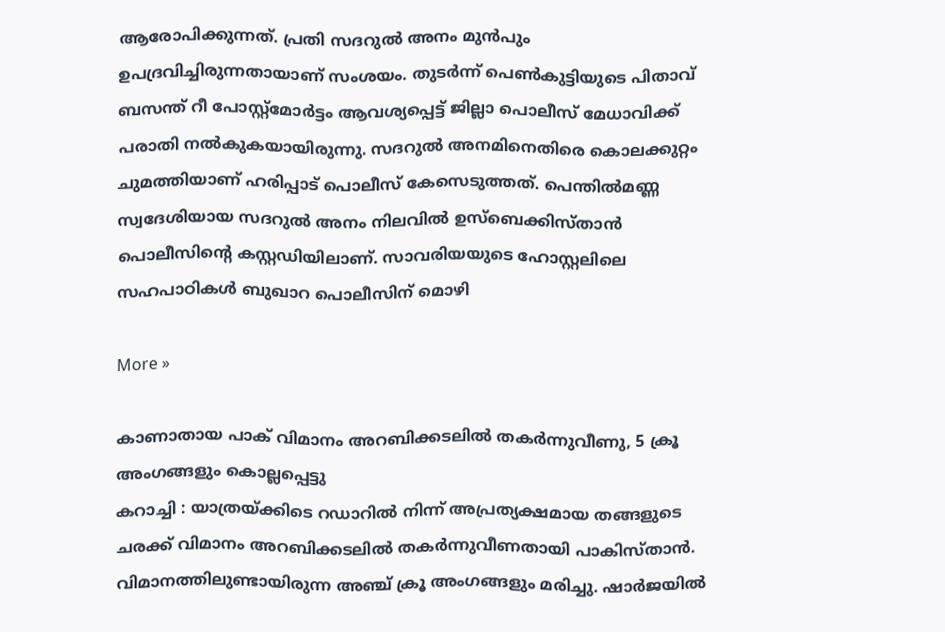ആരോപിക്കുന്നത്. പ്രതി സദറുല്‍ അനം മുന്‍പും ഉപദ്രവിച്ചിരുന്നതായാണ് സംശയം. തുടര്‍ന്ന് പെണ്‍കുട്ടിയുടെ പിതാവ് ബസന്ത് റീ പോസ്റ്റ്മോര്‍ട്ടം ആവശ്യപ്പെട്ട് ജില്ലാ പൊലീസ് മേധാവിക്ക് പരാതി നല്‍കുകയായിരുന്നു. സദറുല്‍ അനമിനെതിരെ കൊലക്കുറ്റം ചുമത്തിയാണ് ഹരിപ്പാട് പൊലീസ് കേസെടുത്തത്. പെന്തില്‍മണ്ണ സ്വദേശിയായ സദറുല്‍ അനം നിലവില്‍ ഉസ്ബെക്കിസ്താന്‍ പൊലീസിന്റെ കസ്റ്റഡിയിലാണ്. സാവരിയയുടെ ഹോസ്റ്റലിലെ സഹപാഠികള്‍ ബുഖാറ പൊലീസിന് മൊഴി

More »

കാണാതായ പാക് വിമാനം അറബിക്കടലില്‍ തകര്‍ന്നുവീണു, 5 ക്രൂ അംഗങ്ങളും കൊല്ലപ്പെട്ടു
കറാച്ചി : യാത്രയ്ക്കിടെ റഡാറില്‍ നിന്ന് അപ്രത്യക്ഷമായ തങ്ങളുടെ ചരക്ക് വിമാനം അറബിക്കടലില്‍ തകര്‍ന്നുവീണതായി പാകിസ്താന്‍. വിമാനത്തിലുണ്ടായിരുന്ന അഞ്ച് ക്രൂ അംഗങ്ങളും മരിച്ചു. ഷാര്‍ജയില്‍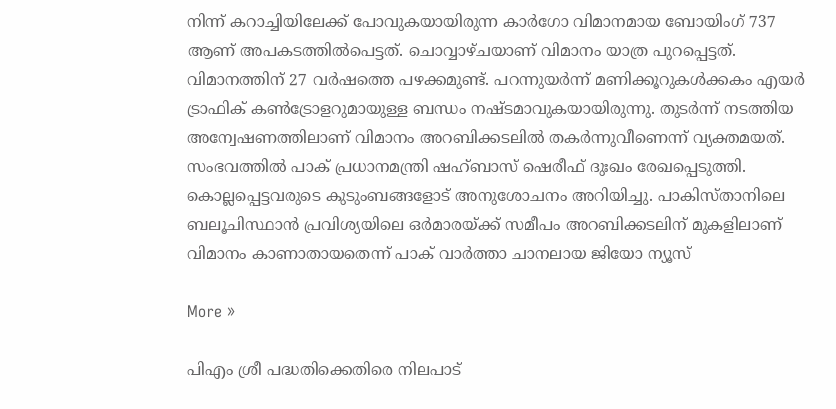നിന്ന് കറാച്ചിയിലേക്ക് പോവുകയായിരുന്ന കാര്‍ഗോ വിമാനമായ ബോയിംഗ് 737 ആണ് അപകടത്തില്‍പെട്ടത്. ചൊവ്വാഴ്ചയാണ് വിമാനം യാത്ര പുറപ്പെട്ടത്. വിമാനത്തിന് 27 വര്‍ഷത്തെ പഴക്കമുണ്ട്. പറന്നുയര്‍ന്ന് മണിക്കൂറുകള്‍ക്കകം എയര്‍ ട്രാഫിക് കണ്‍ട്രോളറുമായുള്ള ബന്ധം നഷ്ടമാവുകയായിരുന്നു. തുടര്‍ന്ന് നടത്തിയ അന്വേഷണത്തിലാണ് വിമാനം അറബിക്കടലില്‍ തകര്‍ന്നുവീണെന്ന് വ്യക്തമയത്. സംഭവത്തില്‍ പാക് പ്രധാനമന്ത്രി ഷഹ്ബാസ് ഷെരീഫ് ദുഃഖം രേഖപ്പെടുത്തി. കൊല്ലപ്പെട്ടവരുടെ കുടുംബങ്ങളോട് അനുശോചനം അറിയിച്ചു. പാകിസ്താനിലെ ബലൂചിസ്ഥാന്‍ പ്രവിശ്യയിലെ ഒര്‍മാരയ്ക്ക് സമീപം അറബിക്കടലിന് മുകളിലാണ് വിമാനം കാണാതായതെന്ന് പാക് വാര്‍ത്താ ചാനലായ ജിയോ ന്യൂസ്

More »

പിഎം ശ്രീ പദ്ധതിക്കെതിരെ നിലപാട്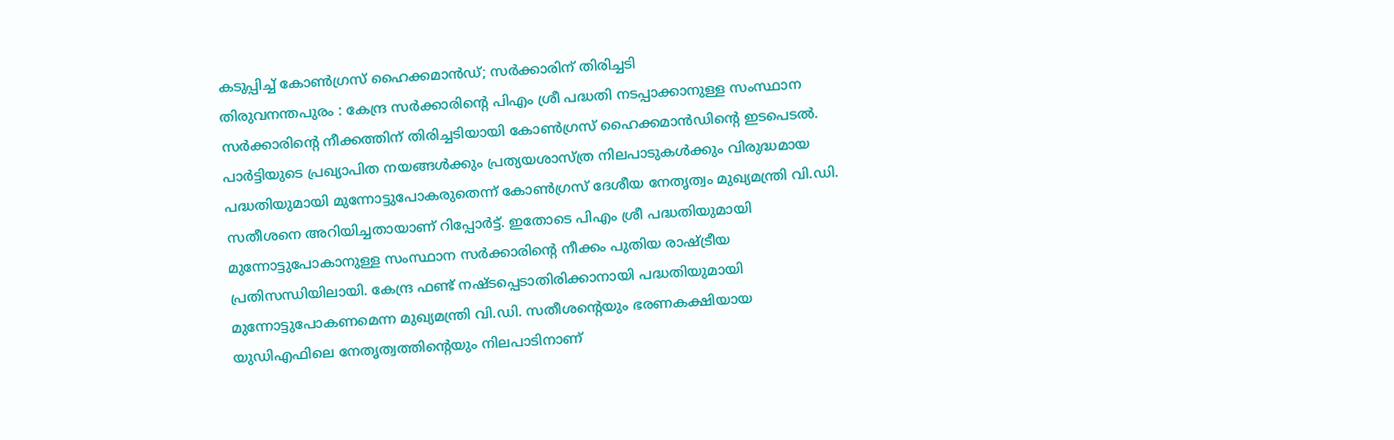കടുപ്പിച്ച് കോണ്‍ഗ്രസ് ഹൈക്കമാന്‍ഡ്; സര്‍ക്കാരിന് തിരിച്ചടി
തിരുവനന്തപുരം : കേന്ദ്ര സര്‍ക്കാരിന്റെ പിഎം ശ്രീ പദ്ധതി നടപ്പാക്കാനുള്ള സംസ്ഥാന സര്‍ക്കാരിന്റെ നീക്കത്തിന് തിരിച്ചടിയായി കോണ്‍ഗ്രസ് ഹൈക്കമാന്‍ഡിന്റെ ഇടപെടല്‍. പാര്‍ട്ടിയുടെ പ്രഖ്യാപിത നയങ്ങള്‍ക്കും പ്രത്യയശാസ്ത്ര നിലപാടുകള്‍ക്കും വിരുദ്ധമായ പദ്ധതിയുമായി മുന്നോട്ടുപോകരുതെന്ന് കോണ്‍ഗ്രസ് ദേശീയ നേതൃത്വം മുഖ്യമന്ത്രി വി.ഡി. സതീശനെ അറിയിച്ചതായാണ് റിപ്പോര്‍ട്ട്. ഇതോടെ പിഎം ശ്രീ പദ്ധതിയുമായി മുന്നോട്ടുപോകാനുള്ള സംസ്ഥാന സര്‍ക്കാരിന്റെ നീക്കം പുതിയ രാഷ്ട്രീയ പ്രതിസന്ധിയിലായി. കേന്ദ്ര ഫണ്ട് നഷ്ടപ്പെടാതിരിക്കാനായി പദ്ധതിയുമായി മുന്നോട്ടുപോകണമെന്ന മുഖ്യമന്ത്രി വി.ഡി. സതീശന്റെയും ഭരണകക്ഷിയായ യുഡിഎഫിലെ നേതൃത്വത്തിന്റെയും നിലപാടിനാണ്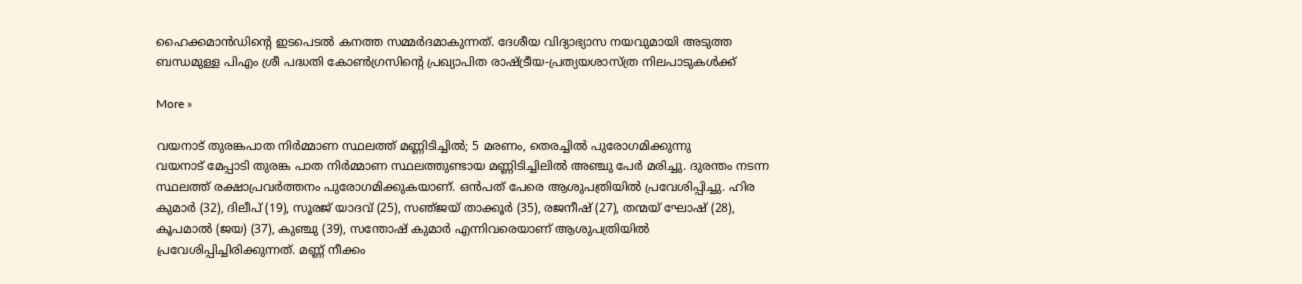ഹൈക്കമാന്‍ഡിന്റെ ഇടപെടല്‍ കനത്ത സമ്മര്‍ദമാകുന്നത്. ദേശീയ വിദ്യാഭ്യാസ നയവുമായി അടുത്ത ബന്ധമുള്ള പിഎം ശ്രീ പദ്ധതി കോണ്‍ഗ്രസിന്റെ പ്രഖ്യാപിത രാഷ്ട്രീയ-പ്രത്യയശാസ്ത്ര നിലപാടുകള്‍ക്ക്

More »

വയനാട് തുരങ്കപാത നിര്‍മ്മാണ സ്ഥലത്ത് മണ്ണിടിച്ചില്‍; 5 മരണം, തെരച്ചില്‍ പുരോഗമിക്കുന്നു
വയനാട് മേപ്പാടി തുരങ്ക പാത നിര്‍മ്മാണ സ്ഥലത്തുണ്ടായ മണ്ണിടിച്ചിലില്‍ അഞ്ചു പേര്‍ മരിച്ചു. ദുരന്തം നടന്ന സ്ഥലത്ത് രക്ഷാപ്രവര്‍ത്തനം പുരോഗമിക്കുകയാണ്. ഒന്‍പത് പേരെ ആശുപത്രിയില്‍ പ്രവേശിപ്പിച്ചു. ഹിര കുമാര്‍ (32), ദിലീപ് (19), സൂരജ് യാദവ് (25), സഞ്‌ജയ് താക്കൂര്‍ (35), രജനീഷ് (27), തന്മയ് ഘോഷ് (28), കൂപമാല്‍ (ജയ) (37), കുഞ്ചു (39), സന്തോഷ് കുമാര്‍ എന്നിവരെയാണ് ആശുപത്രിയില്‍ പ്രവേശിപ്പിച്ചിരിക്കുന്നത്. മണ്ണ് നീക്കം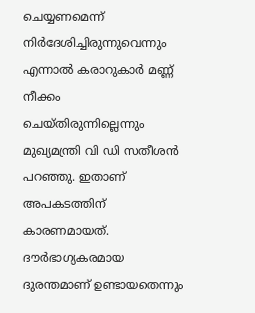ചെയ്യണമെന്ന് നിര്‍ദേശിച്ചിരുന്നുവെന്നും എന്നാല്‍ കരാറുകാര്‍ മണ്ണ് നീക്കം ചെയ്തിരുന്നില്ലെന്നും മുഖ്യമന്ത്രി വി ഡി സതീശന്‍ പറഞ്ഞു. ഇതാണ് അപകടത്തിന് കാരണമായത്. ദൗര്‍ഭാഗ്യകരമായ ദുരന്തമാണ് ഉണ്ടായതെന്നും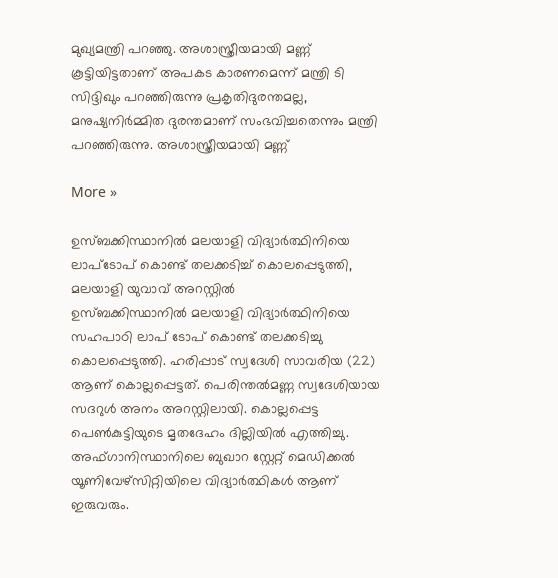മുഖ്യമന്ത്രി പറഞ്ഞു. അശാസ്ത്രീയമായി മണ്ണ് കൂട്ടിയിട്ടതാണ് അപകട കാരണമെന്ന് മന്ത്രി ടി സിദ്ദിഖും പറഞ്ഞിരുന്നു പ്രകൃതിദുരന്തമല്ല, മനുഷ്യനിര്‍മ്മിത ദുരന്തമാണ് സംഭവിച്ചതെന്നും മന്ത്രി പറഞ്ഞിരുന്നു. അശാസ്ത്രീയമായി മണ്ണ്

More »

ഉസ്ബക്കിസ്ഥാനില്‍ മലയാളി വിദ്യാര്‍ത്ഥിനിയെ ലാപ്‌ടോപ് കൊണ്ട് തലക്കടിച്ച് കൊലപ്പെടുത്തി, മലയാളി യുവാവ് അറസ്റ്റില്‍
ഉസ്ബക്കിസ്ഥാനില്‍ മലയാളി വിദ്യാര്‍ത്ഥിനിയെ സഹപാഠി ലാപ് ടോപ് കൊണ്ട് തലക്കടിച്ചു കൊലപ്പെടുത്തി. ഹരിപ്പാട് സ്വദേശി സാവരിയ (22) ആണ് കൊല്ലപ്പെട്ടത്. പെരിന്തല്‍മണ്ണ സ്വദേശിയായ സദറുള്‍ അനം അറസ്റ്റിലായി. കൊല്ലപ്പെട്ട പെണ്‍കുട്ടിയുടെ മൃതദേഹം ദില്ലിയില്‍ എത്തിച്ചു. അഫ്ഗാനിസ്ഥാനിലെ ബുഖാറ സ്റ്റേറ്റ് മെഡിക്കല്‍ യൂണിവേഴ്‌സിറ്റിയിലെ വിദ്യാര്‍ത്ഥികള്‍ ആണ് ഇരുവരും.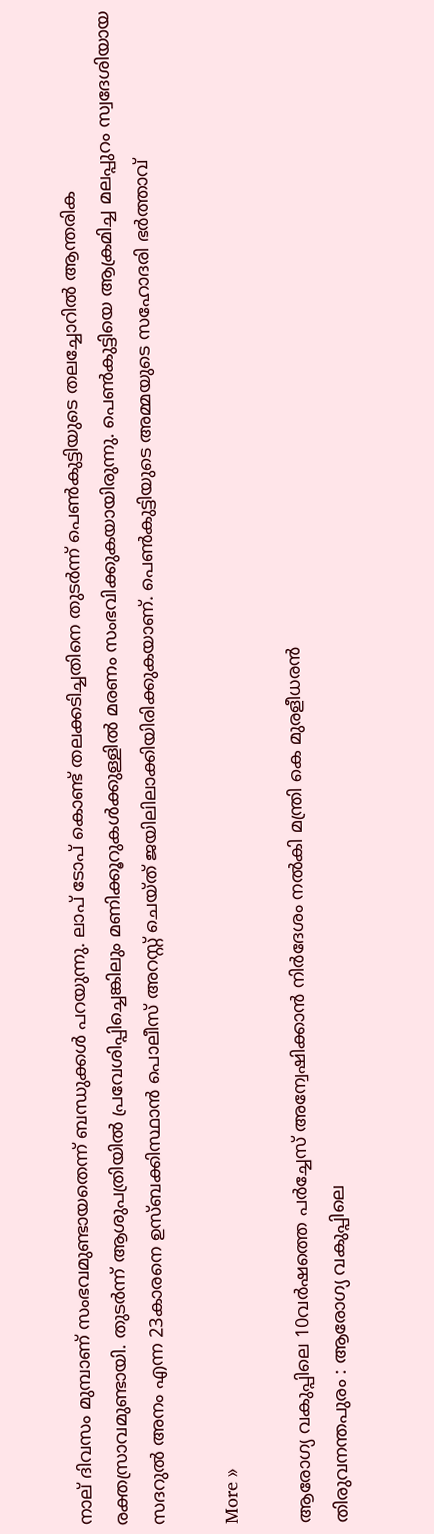നാല് ദിവസം മുമ്പാണ് സംഭവമുണ്ടായതെന്ന് ബന്ധുക്കള്‍ പറയുന്നു. ലാപ് ടോപ് കൊണ്ട് തലക്കടിച്ചതിനെ തുടര്‍ന്ന് പെണ്‍കുട്ടിയുടെ തലച്ചോറില്‍ ആന്തരിക രക്തസ്രാവമുണ്ടായി. തുടര്‍ന്ന് ആശുപത്രിയില്‍ പ്രവേശിപ്പിച്ചെങ്കിലും മണിക്കൂറുകള്‍ക്കുള്ളില്‍ മരണം സംഭവിക്കുകയായിരുന്നു. പെണ്‍കുട്ടിയെ ആക്രമിച്ച മലപ്പുറം സ്വദേശിയായ സദറുല്‍ അനം എന്ന 23കാരനെ ഉസ്ബക്കിസ്ഥാന്‍ പൊലീസ് അറസ്റ്റ് ചെയ്ത് ജയിലിലാക്കിയിരിക്കുകയാണ്. പെണ്‍കുട്ടിയുടെ അമ്മയുടെ സഹോദരി ഭര്‍ത്താവ്

More »

ആരോഗ്യ വകുപ്പിലെ 10വര്‍ഷത്തെ പര്‍ച്ചേസ് അന്വേഷിക്കാന്‍ നിര്‍ദേശം നല്‍കി മന്ത്രി കെ മുരളീധരന്‍
തിരുവനന്തപുരം : ആരോഗ്യ വകുപ്പിലെ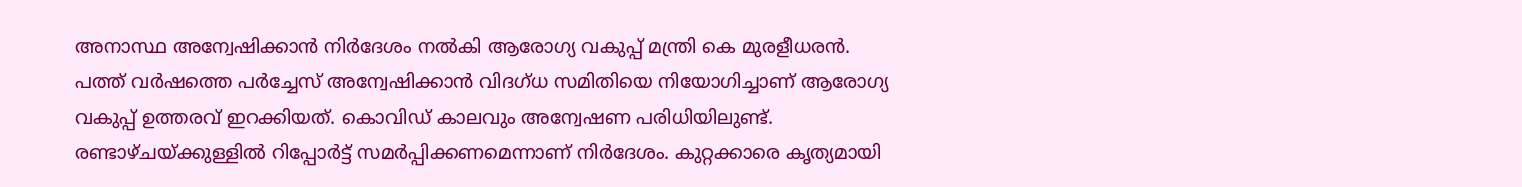അനാസ്ഥ അന്വേഷിക്കാന്‍ നിര്‍ദേശം നല്‍കി ആരോഗ്യ വകുപ്പ് മന്ത്രി കെ മുരളീധരന്‍. പത്ത് വര്‍ഷത്തെ പര്‍ച്ചേസ് അന്വേഷിക്കാന്‍ വിദഗ്ധ സമിതിയെ നിയോഗിച്ചാണ് ആരോഗ്യ വകുപ്പ് ഉത്തരവ് ഇറക്കിയത്. കൊവിഡ് കാലവും അന്വേഷണ പരിധിയിലുണ്ട്. രണ്ടാഴ്ചയ്ക്കുള്ളില്‍ റിപ്പോര്‍ട്ട് സമര്‍പ്പിക്കണമെന്നാണ് നിര്‍ദേശം. കുറ്റക്കാരെ കൃത്യമായി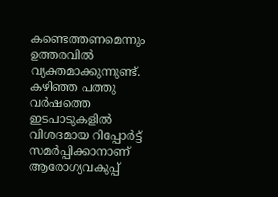കണ്ടെത്തണമെന്നും ഉത്തരവില്‍ വ്യക്തമാക്കുന്നുണ്ട്. കഴിഞ്ഞ പത്തു വര്‍ഷത്തെ ഇടപാടുകളില്‍ വിശദമായ റിപ്പോര്‍ട്ട് സമര്‍പ്പിക്കാനാണ് ആരോഗ്യവകുപ്പ്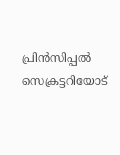പ്രിന്‍സിപ്പല്‍ സെക്രട്ടറിയോട്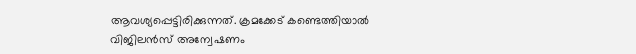ആവശ്യപ്പെട്ടിരിക്കുന്നത്. ക്രമക്കേട് കണ്ടെത്തിയാല്‍ വിജിലന്‍സ് അന്വേഷണം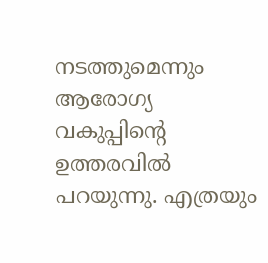നടത്തുമെന്നും ആരോഗ്യ വകുപ്പിന്റെ ഉത്തരവില്‍ പറയുന്നു. എത്രയും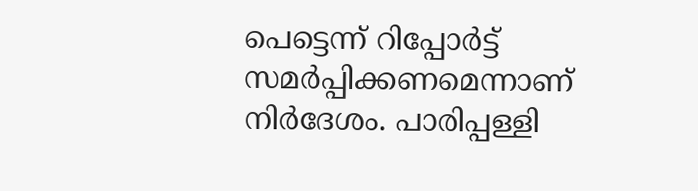പെട്ടെന്ന് റിപ്പോര്‍ട്ട് സമര്‍പ്പിക്കണമെന്നാണ് നിര്‍ദേശം. പാരിപ്പള്ളി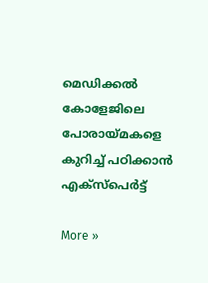മെഡിക്കല്‍ കോളേജിലെ പോരായ്മകളെ കുറിച്ച് പഠിക്കാന്‍ എക്‌സ്‌പെര്‍ട്ട്

More »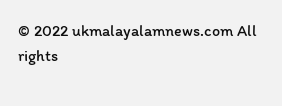© 2022 ukmalayalamnews.com All rights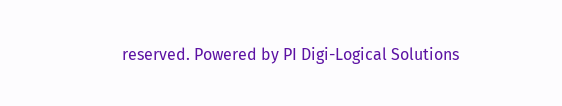reserved. Powered by PI Digi-Logical Solutions